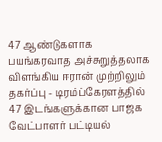47 ஆண்டுகளாக பயங்கரவாத அச்சுறுத்தலாக விளங்கிய ஈரான் முற்றிலும் தகர்ப்பு - டிரம்ப்கேரளத்தில் 47 இடங்களுக்கான பாஜக வேட்பாளர் பட்டியல்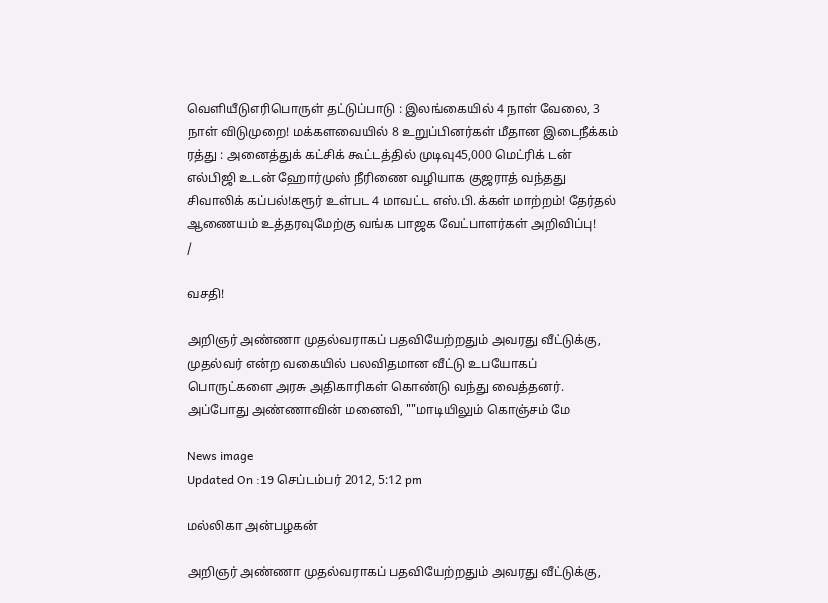வெளியீடுஎரிபொருள் தட்டுப்பாடு : இலங்கையில் 4 நாள் வேலை, 3 நாள் விடுமுறை! மக்களவையில் 8 உறுப்பினர்கள் மீதான இடைநீக்கம் ரத்து : அனைத்துக் கட்சிக் கூட்டத்தில் முடிவு45,000 மெட்ரிக் டன் எல்பிஜி உடன் ஹோர்முஸ் நீரிணை வழியாக குஜராத் வந்தது சிவாலிக் கப்பல்!கரூர் உள்பட 4 மாவட்ட எஸ்.பி.க்கள் மாற்றம்! தேர்தல் ஆணையம் உத்தரவுமேற்கு வங்க பாஜக வேட்பாளர்கள் அறிவிப்பு!
/

வசதி!

அறிஞர் அண்ணா முதல்வராகப் பதவியேற்றதும் அவரது வீட்டுக்கு, முதல்வர் என்ற வகையில் பலவிதமான வீட்டு உபயோகப் பொருட்களை அரசு அதிகாரிகள் கொண்டு வந்து வைத்தனர். அப்போது அண்ணாவின் மனைவி, ""மாடியிலும் கொஞ்சம் மே

News image
Updated On :19 செப்டம்பர் 2012, 5:12 pm

மல்லிகா அன்பழகன்

அறிஞர் அண்ணா முதல்வராகப் பதவியேற்றதும் அவரது வீட்டுக்கு,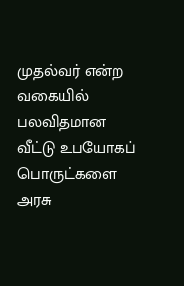முதல்வர் என்ற வகையில் பலவிதமான வீட்டு உபயோகப் பொருட்களை அரசு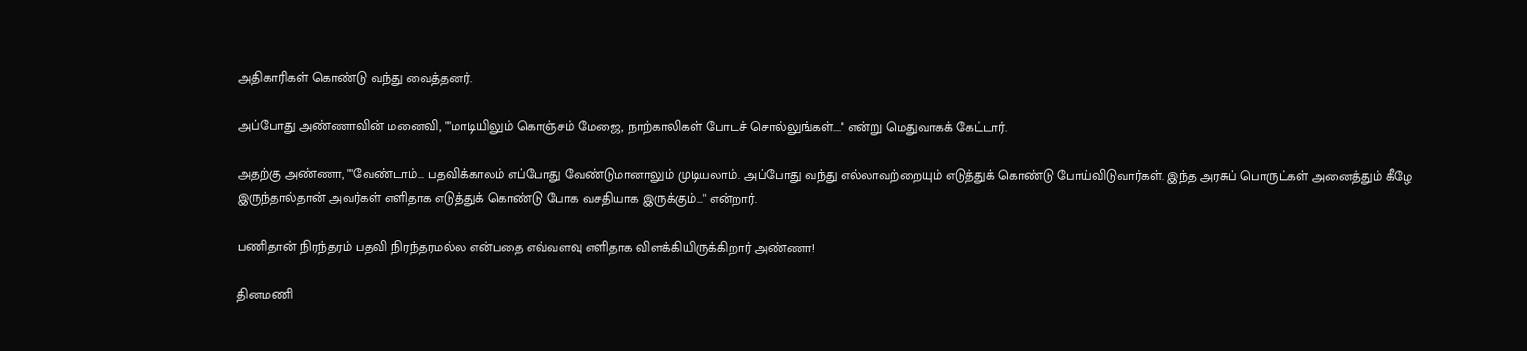அதிகாரிகள் கொண்டு வந்து வைத்தனர்.

அப்போது அண்ணாவின் மனைவி, ""மாடியிலும் கொஞ்சம் மேஜை, நாற்காலிகள் போடச் சொல்லுங்கள்....'' என்று மெதுவாகக் கேட்டார்.

அதற்கு அண்ணா, ""வேண்டாம்... பதவிக்காலம் எப்போது வேண்டுமானாலும் முடியலாம். அப்போது வந்து எல்லாவற்றையும் எடுத்துக் கொண்டு போய்விடுவார்கள். இந்த அரசுப் பொருட்கள் அனைத்தும் கீழே இருந்தால்தான் அவர்கள் எளிதாக எடுத்துக் கொண்டு போக வசதியாக இருக்கும்...'' என்றார்.

பணிதான் நிரந்தரம் பதவி நிரந்தரமல்ல என்பதை எவ்வளவு எளிதாக விளக்கியிருக்கிறார் அண்ணா!

தினமணி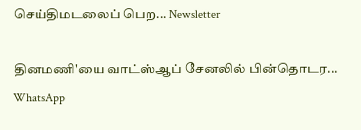செய்திமடலைப் பெற... Newsletter

தினமணி'யை வாட்ஸ்ஆப் சேனலில் பின்தொடர... WhatsApp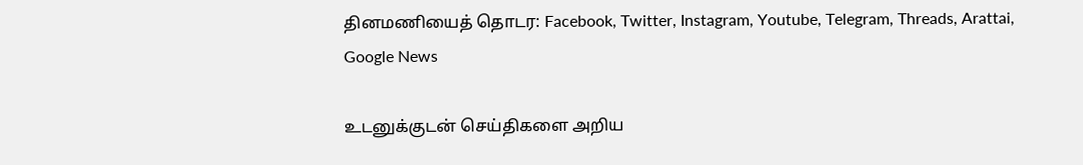தினமணியைத் தொடர: Facebook, Twitter, Instagram, Youtube, Telegram, Threads, Arattai, Google News

உடனுக்குடன் செய்திகளை அறிய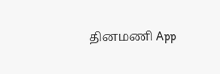தினமணி App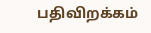பதிவிறக்கம்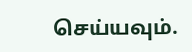செய்யவும்.